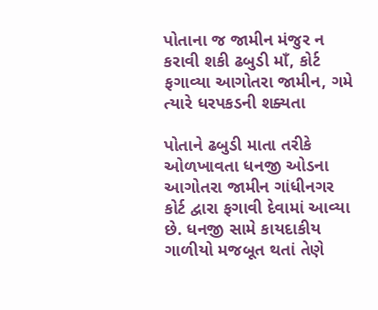પોતાના જ જામીન મંજુર ન કરાવી શકી ઢબુડી માઁ, કોર્ટ ફગાવ્યા આગોતરા જામીન, ગમે ત્યારે ધરપકડની શક્યતા

પોતાને ઢબુડી માતા તરીકે ઓળખાવતા ધનજી ઓડના આગોતરા જામીન ગાંધીનગર કોર્ટ દ્વારા ફગાવી દેવામાં આવ્યા છે. ધનજી સામે કાયદાકીય ગાળીયો મજબૂત થતાં તેણે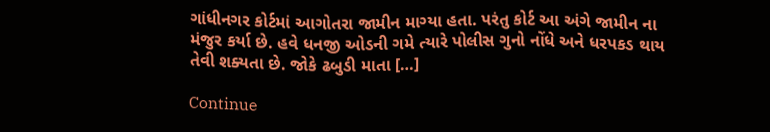ગાંધીનગર કોર્ટમાં આગોતરા જામીન માગ્યા હતા. પરંતુ કોર્ટ આ અંગે જામીન ના મંજુર કર્યા છે. હવે ધનજી ઓડની ગમે ત્યારે પોલીસ ગુનો નોંધે અને ધરપકડ થાય તેવી શક્યતા છે. જોકે ઢબુડી માતા […]

Continue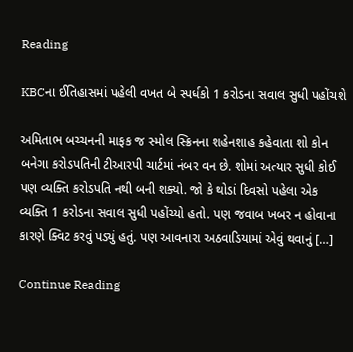Reading

KBCના ઈતિહાસમાં પહેલી વખત બે સ્પર્ધકો 1 કરોડના સવાલ સુધી પહોંચશે

અમિતાભ બચ્ચનની માફક જ સ્મોલ સ્ક્રિનના શહેનશાહ કહેવાતા શો કોન બનેગા કરોડપતિની ટીઆરપી ચાર્ટમાં નંબર વન છે. શોમાં અત્યાર સુધી કોઈ પણ વ્યક્તિ કરોડપતિ નથી બની શક્યો. જો કે થોડાં દિવસો પહેલા એક વ્યક્તિ 1 કરોડના સવાલ સુધી પહોંચ્યો હતો. પણ જવાબ ખબર ન હોવાના કારણે ક્વિટ કરવું પડ્યું હતું. પણ આવનારા અઠવાડિયામાં એવું થવાનું […]

Continue Reading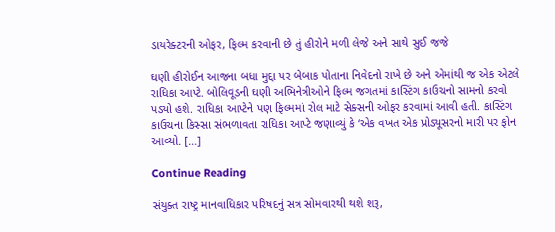ડાયરેક્ટરની ઓફર, ફિલ્મ કરવાની છે તું હીરોને મળી લેજે અને સાથે સુઈ જજે

ઘણી હીરોઈન આજના બધા મુદ્દા પર બેબાક પોતાના નિવેદનો રાખે છે અને એમાંથી જ એક એટલે રાધિકા આપ્ટે. બોલિવૂડની ઘણી અભિનેત્રીઓને ફિલ્મ જગતમાં કાસ્ટિંગ કાઉચનો સામનો કરવો પડ્યો હશે. રાધિકા આપ્ટેને પણ ફિલ્મમાં રોલ માટે સેક્સની ઓફર કરવામાં આવી હતી. કાસ્ટિંગ કાઉચના કિસ્સા સંભળાવતા રાધિકા આપ્ટે જણાવ્યું કે ‘એક વખત એક પ્રોડ્યૂસરનો મારી પર ફોન આવ્યો. […]

Continue Reading

સંયુક્ત રાષ્ટ્ર માનવાધિકાર પરિષદનું સત્ર સોમવારથી થશે શરૂ,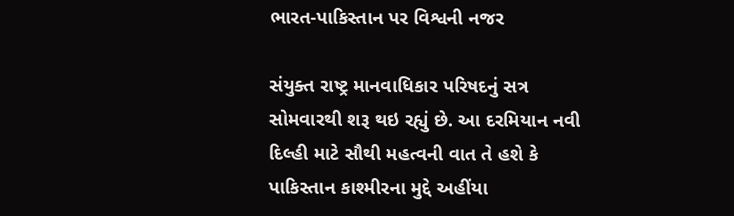ભારત-પાકિસ્તાન પર વિશ્વની નજર

સંયુક્ત રાષ્ટ્ર માનવાધિકાર પરિષદનું સત્ર સોમવારથી શરૂ થઇ રહ્યું છે. આ દરમિયાન નવી દિલ્હી માટે સૌથી મહત્વની વાત તે હશે કે પાકિસ્તાન કાશ્મીરના મુદ્દે અહીંયા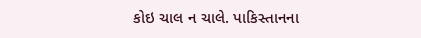કોઇ ચાલ ન ચાલે. પાકિસ્તાનના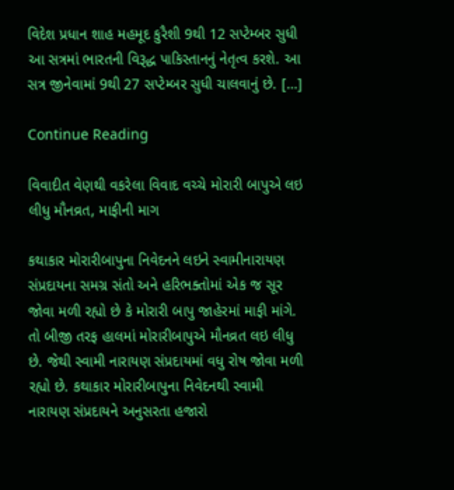વિદેશ પ્રધાન શાહ મહમૂદ કુરૈશી 9થી 12 સપ્ટેમ્બર સુધી આ સત્રમાં ભારતની વિરૂદ્ધ પાકિસ્તાનનું નેતૃત્વ કરશે. આ સત્ર જીનેવામાં 9થી 27 સપ્ટેમ્બર સુધી ચાલવાનું છે. […]

Continue Reading

વિવાદીત વેણથી વકરેલા વિવાદ વચ્ચે મોરારી બાપુએ લઇ લીધુ મૌનવ્રત, માફીની માગ

કથાકાર મોરારીબાપુના નિવેદનને લઇને સ્વામીનારાયણ સંપ્રદાયના સમગ્ર સંતો અને હરિભક્તોમાં એક જ સૂર જોવા મળી રહ્યો છે કે મોરારી બાપુ જાહેરમાં માફી માંગે. તો બીજી તરફ હાલમાં મોરારીબાપુએ મૌનવ્રત લઇ લીધુ છે. જેથી સ્વામી નારાયણ સંપ્રદાયમાં વધુ રોષ જોવા મળી રહ્યો છે. કથાકાર મોરારીબાપુના નિવેદનથી સ્વામી નારાયણ સંપ્રદાયને અનુસરતા હજારો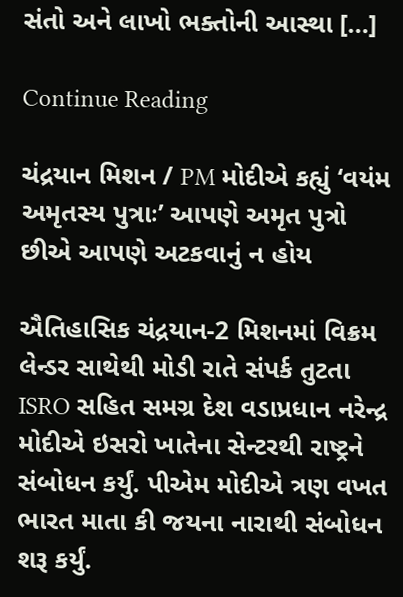સંતો અને લાખો ભક્તોની આસ્થા […]

Continue Reading

ચંદ્રયાન મિશન / PM મોદીએ કહ્યું ‘વયંમ અમૃતસ્ય પુત્રાઃ’ આપણે અમૃત પુત્રો છીએ આપણે અટકવાનું ન હોય

ઐતિહાસિક ચંદ્રયાન-2 મિશનમાં વિક્રમ લેન્ડર સાથેથી મોડી રાતે સંપર્ક તુટતા ISRO સહિત સમગ્ર દેશ વડાપ્રધાન નરેન્દ્ર મોદીએ ઇસરો ખાતેના સેન્ટરથી રાષ્ટ્રને સંબોધન કર્યું. પીએમ મોદીએ ત્રણ વખત ભારત માતા કી જયના નારાથી સંબોધન શરૂ કર્યું.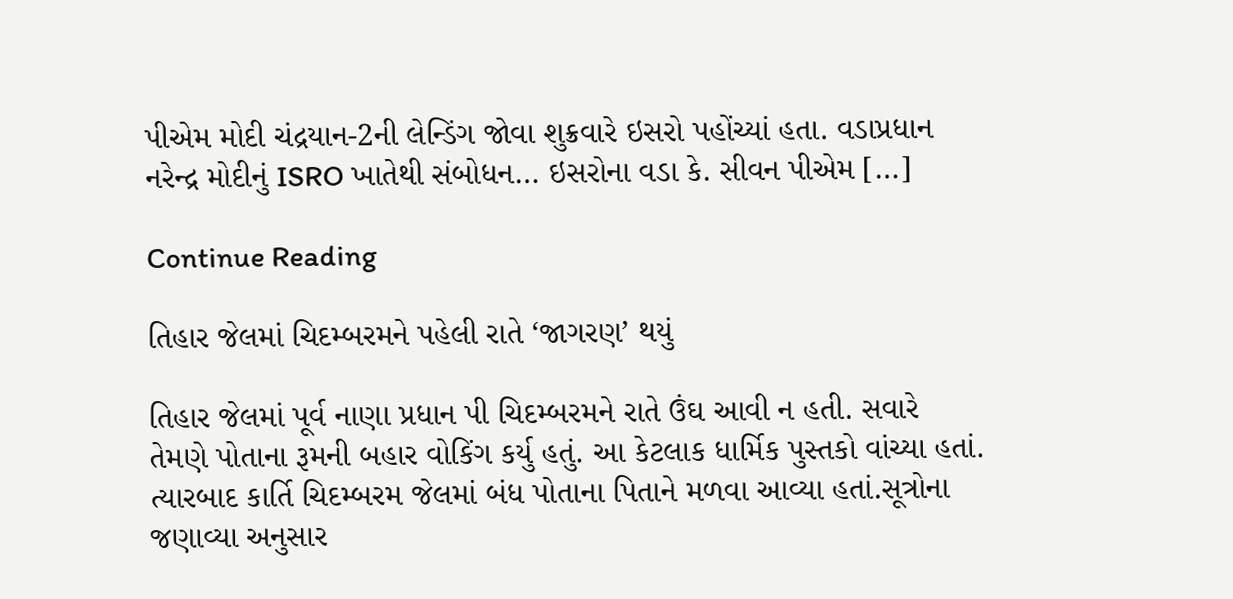પીએમ મોદી ચંદ્રયાન-2ની લેન્ડિંગ જોવા શુક્રવારે ઇસરો પહોંચ્યાં હતા. વડાપ્રધાન નરેન્દ્ર મોદીનું ISRO ખાતેથી સંબોધન… ઇસરોના વડા કે. સીવન પીએમ […]

Continue Reading

તિહાર જેલમાં ચિદમ્બરમને પહેલી રાતે ‘જાગરણ’ થયું

તિહાર જેલમાં પૂર્વ નાણા પ્રધાન પી ચિદમ્બરમને રાતે ઉંઘ આવી ન હતી. સવારે તેમણે પોતાના રૂમની બહાર વોકિંગ કર્યુ હતું. આ કેટલાક ધાર્મિક પુસ્તકો વાંચ્યા હતાં. ત્યારબાદ કાર્તિ ચિદમ્બરમ જેલમાં બંધ પોતાના પિતાને મળવા આવ્યા હતાં.સૂત્રોના જણાવ્યા અનુસાર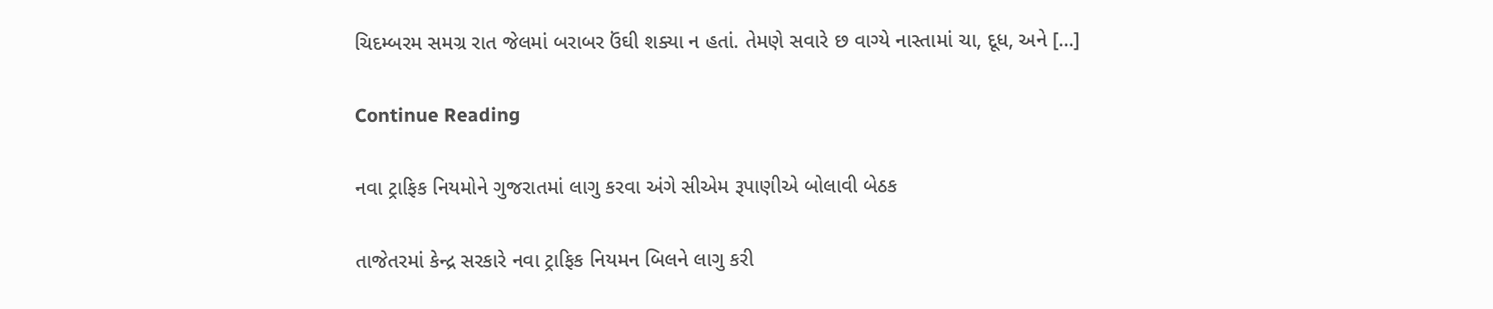ચિદમ્બરમ સમગ્ર રાત જેલમાં બરાબર ઉંઘી શક્યા ન હતાં. તેમણે સવારે છ વાગ્યે નાસ્તામાં ચા, દૂધ, અને […]

Continue Reading

નવા ટ્રાફિક નિયમોને ગુજરાતમાં લાગુ કરવા અંગે સીએમ રૂપાણીએ બોલાવી બેઠક

તાજેતરમાં કેન્દ્ર સરકારે નવા ટ્રાફિક નિયમન બિલને લાગુ કરી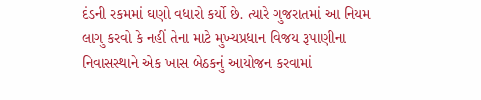દંડની રકમમાં ઘણો વધારો કર્યો છે. ત્યારે ગુજરાતમાં આ નિયમ લાગુ કરવો કે નહીં તેના માટે મુખ્યપ્રધાન વિજય રૂપાણીના નિવાસસ્થાને એક ખાસ બેઠકનું આયોજન કરવામાં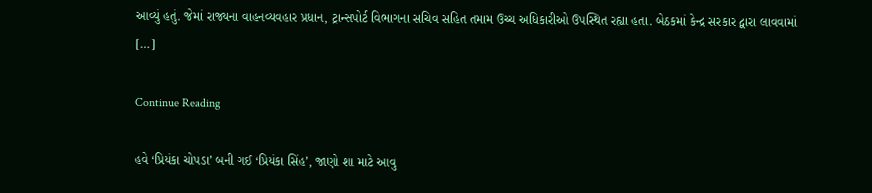આવ્યું હતું. જેમાં રાજ્યના વાહનવ્યવહાર પ્રધાન, ટ્રાન્સપોર્ટ વિભાગના સચિવ સહિત તમામ ઉચ્ચ અધિકારીઓ ઉપસ્થિત રહ્યા હતા. બેઠકમાં કેન્દ્ર સરકાર દ્વારા લાવવામાં […]

Continue Reading

હવે ‘પ્રિયંકા ચોપડા’ બની ગઈ ‘પ્રિયંકા સિંહ’, જાણો શા માટે આવુ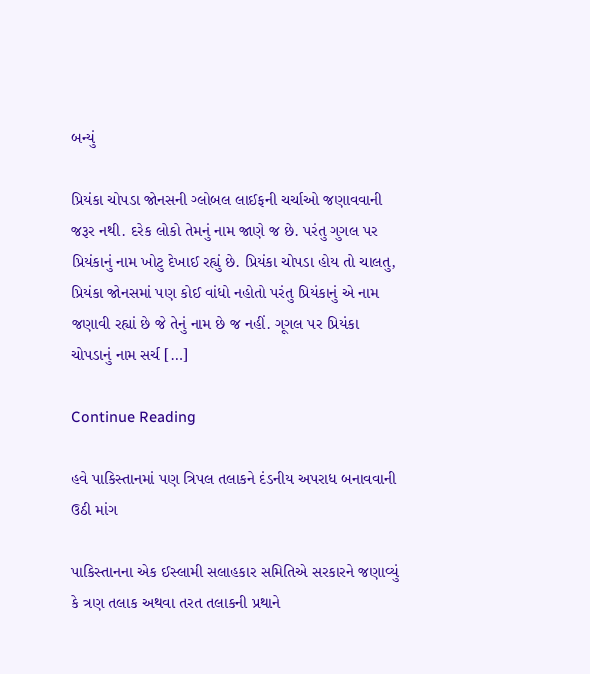બન્યું

પ્રિયંકા ચોપડા જોનસની ગ્લોબલ લાઈફની ચર્ચાઓ જણાવવાની જરૂર નથી. દરેક લોકો તેમનું નામ જાણે જ છે. પરંતુ ગુગલ પર પ્રિયંકાનું નામ ખોટુ દેખાઈ રહ્યું છે. પ્રિયંકા ચોપડા હોય તો ચાલતુ, પ્રિયંકા જોનસમાં પણ કોઈ વાંધો નહોતો પરંતુ પ્રિયંકાનું એ નામ જણાવી રહ્યાં છે જે તેનું નામ છે જ નહીં. ગૂગલ પર પ્રિયંકા ચોપડાનું નામ સર્ચ […]

Continue Reading

હવે પાકિસ્તાનમાં પણ ત્રિપલ તલાકને દંડનીય અપરાધ બનાવવાની ઉઠી માંગ

પાકિસ્તાનના એક ઈસ્લામી સલાહકાર સમિતિએ સરકારને જણાવ્યું કે ત્રણ તલાક અથવા તરત તલાકની પ્રથાને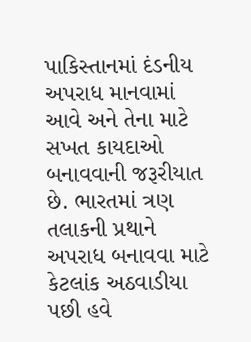પાકિસ્તાનમાં દંડનીય અપરાધ માનવામાં આવે અને તેના માટે સખત કાયદાઓ બનાવવાની જરૂરીયાત છે. ભારતમાં ત્રણ તલાકની પ્રથાને અપરાધ બનાવવા માટે કેટલાંક અઠવાડીયા પછી હવે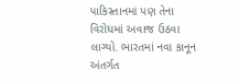પાકિસ્તાનમાં પણ તેના વિરોધમાં અવાજ ઉઠવા લાગ્યો. ભારતમાં નવા કાનૂન અંતર્ગત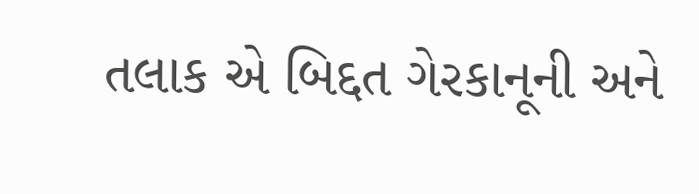તલાક એ બિદ્દત ગેરકાનૂની અને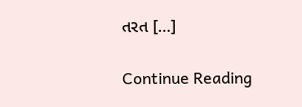તરત […]

Continue Reading